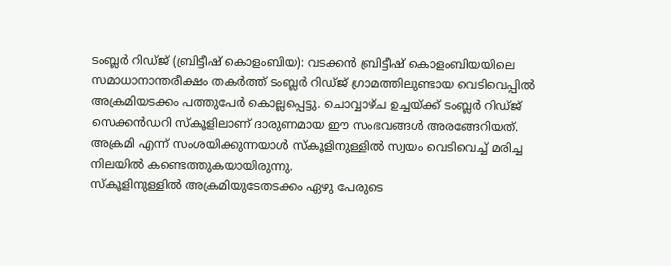ടംബ്ലർ റിഡ്ജ് (ബ്രിട്ടീഷ് കൊളംബിയ): വടക്കൻ ബ്രിട്ടീഷ് കൊളംബിയയിലെ സമാധാനാന്തരീക്ഷം തകർത്ത് ടംബ്ലർ റിഡ്ജ് ഗ്രാമത്തിലുണ്ടായ വെടിവെപ്പിൽ അക്രമിയടക്കം പത്തുപേർ കൊല്ലപ്പെട്ടു. ചൊവ്വാഴ്ച ഉച്ചയ്ക്ക് ടംബ്ലർ റിഡ്ജ് സെക്കൻഡറി സ്കൂളിലാണ് ദാരുണമായ ഈ സംഭവങ്ങൾ അരങ്ങേറിയത്. അക്രമി എന്ന് സംശയിക്കുന്നയാൾ സ്കൂളിനുള്ളിൽ സ്വയം വെടിവെച്ച് മരിച്ച നിലയിൽ കണ്ടെത്തുകയായിരുന്നു.
സ്കൂളിനുള്ളിൽ അക്രമിയുടേതടക്കം ഏഴു പേരുടെ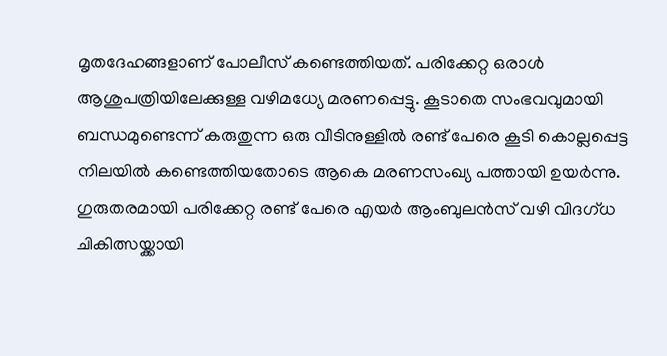മൃതദേഹങ്ങളാണ് പോലീസ് കണ്ടെത്തിയത്. പരിക്കേറ്റ ഒരാൾ ആശുപത്രിയിലേക്കുള്ള വഴിമധ്യേ മരണപ്പെട്ടു. കൂടാതെ സംഭവവുമായി ബന്ധമുണ്ടെന്ന് കരുതുന്ന ഒരു വീടിനുള്ളിൽ രണ്ട് പേരെ കൂടി കൊല്ലപ്പെട്ട നിലയിൽ കണ്ടെത്തിയതോടെ ആകെ മരണസംഖ്യ പത്തായി ഉയർന്നു. ഗുരുതരമായി പരിക്കേറ്റ രണ്ട് പേരെ എയർ ആംബുലൻസ് വഴി വിദഗ്ധ ചികിത്സയ്ക്കായി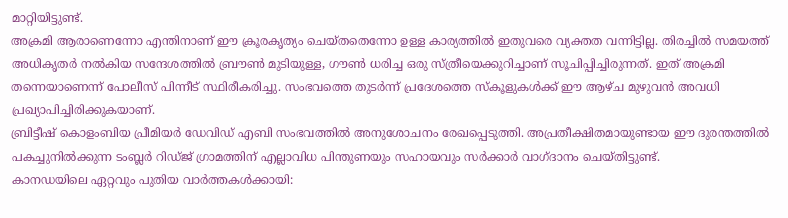മാറ്റിയിട്ടുണ്ട്.
അക്രമി ആരാണെന്നോ എന്തിനാണ് ഈ ക്രൂരകൃത്യം ചെയ്തതെന്നോ ഉള്ള കാര്യത്തിൽ ഇതുവരെ വ്യക്തത വന്നിട്ടില്ല. തിരച്ചിൽ സമയത്ത് അധികൃതർ നൽകിയ സന്ദേശത്തിൽ ബ്രൗൺ മുടിയുള്ള, ഗൗൺ ധരിച്ച ഒരു സ്ത്രീയെക്കുറിച്ചാണ് സൂചിപ്പിച്ചിരുന്നത്. ഇത് അക്രമി തന്നെയാണെന്ന് പോലീസ് പിന്നീട് സ്ഥിരീകരിച്ചു. സംഭവത്തെ തുടർന്ന് പ്രദേശത്തെ സ്കൂളുകൾക്ക് ഈ ആഴ്ച മുഴുവൻ അവധി പ്രഖ്യാപിച്ചിരിക്കുകയാണ്.
ബ്രിട്ടീഷ് കൊളംബിയ പ്രീമിയർ ഡേവിഡ് എബി സംഭവത്തിൽ അനുശോചനം രേഖപ്പെടുത്തി. അപ്രതീക്ഷിതമായുണ്ടായ ഈ ദുരന്തത്തിൽ പകച്ചുനിൽക്കുന്ന ടംബ്ലർ റിഡ്ജ് ഗ്രാമത്തിന് എല്ലാവിധ പിന്തുണയും സഹായവും സർക്കാർ വാഗ്ദാനം ചെയ്തിട്ടുണ്ട്.
കാനഡയിലെ ഏറ്റവും പുതിയ വാർത്തകൾക്കായി: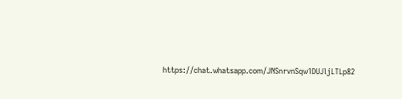https://chat.whatsapp.com/JNSnrvnSqw1DUJljLTLp82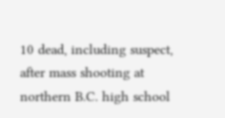10 dead, including suspect, after mass shooting at northern B.C. high school